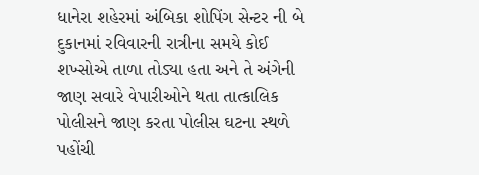ધાનેરા શહેરમાં અંબિકા શોપિંગ સેન્ટર ની બે દુકાનમાં રવિવારની રાત્રીના સમયે કોઈ શખ્સોએ તાળા તોડ્યા હતા અને તે અંગેની જાણ સવારે વેપારીઓને થતા તાત્કાલિક પોલીસને જાણ કરતા પોલીસ ઘટના સ્થળે પહોંચી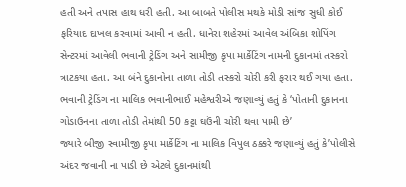હતી અને તપાસ હાથ ધરી હતી. આ બાબતે પોલીસ મથકે મોડી સાંજ સુધી કોઈ ફરિયાદ દાખલ કરવામાં આવી ન હતી. ધાનેરા શહેરમાં આવેલ અંબિકા શોપિંગ સેન્ટરમાં આવેલી ભવાની ટ્રેડિંગ અને સામીજી કૃપા માર્કેટિંગ નામની દુકાનમાં તસ્કરો ત્રાટકયા હતા. આ બંને દુકાનોના તાળા તોડી તસ્કરો ચોરી કરી ફરાર થઈ ગયા હતા.
ભવાની ટ્રેડિંગ ના માલિક ભવાનીભાઈ મહેશ્વરીએ જણાવ્યું હતું કે ‘પોતાની દુકાનના ગોડાઉનના તાળા તોડી તેમાંથી 50 કટ્ટા ઘઉંની ચોરી થવા પામી છે’
જ્યારે બીજી સ્વામીજી કૃપા માર્કેટિંગ ના માલિક વિપુલ ઠક્કરે જણાવ્યું હતું કે’પોલીસે અંદર જવાની ના પાડી છે એટલે દુકાનમાંથી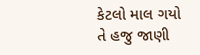કેટલો માલ ગયો તે હજુ જાણી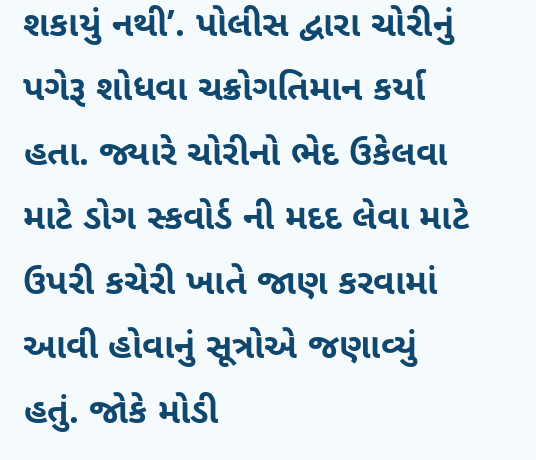શકાયું નથી’. પોલીસ દ્વારા ચોરીનું પગેરૂ શોધવા ચક્રોગતિમાન કર્યા હતા. જ્યારે ચોરીનો ભેદ ઉકેલવા માટે ડોગ સ્કવોર્ડ ની મદદ લેવા માટે ઉપરી કચેરી ખાતે જાણ કરવામાં આવી હોવાનું સૂત્રોએ જણાવ્યું હતું. જોકે મોડી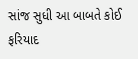સાંજ સુધી આ બાબતે કોઈ ફરિયાદ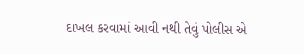દાખલ કરવામાં આવી નથી તેવું પોલીસ એ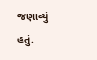જણાવ્યું હતું.